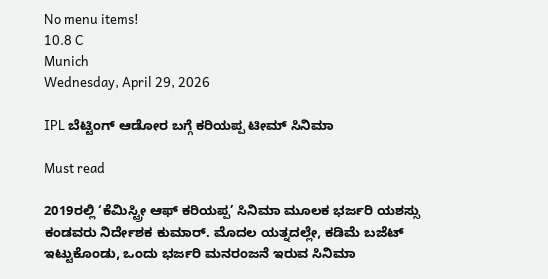No menu items!
10.8 C
Munich
Wednesday, April 29, 2026

IPL ಬೆಟ್ಟಿಂಗ್ ಆಡೋರ ಬಗ್ಗೆ ಕರಿಯಪ್ಪ ಟೀಮ್ ಸಿನಿಮಾ

Must read

2019ರಲ್ಲಿ ‘ಕೆಮಿಸ್ಟ್ರೀ ಆಫ್‌ ಕರಿಯಪ್ಪ’ ಸಿನಿಮಾ ಮೂಲಕ ಭರ್ಜರಿ ಯಶಸ್ಸು ಕಂಡವರು ನಿರ್ದೇಶಕ ಕುಮಾರ್. ಮೊದಲ ಯತ್ನದಲ್ಲೇ, ಕಡಿಮೆ ಬಜೆಟ್ ಇಟ್ಟುಕೊಂಡು, ಒಂದು ಭರ್ಜರಿ ಮನರಂಜನೆ ಇರುವ ಸಿನಿಮಾ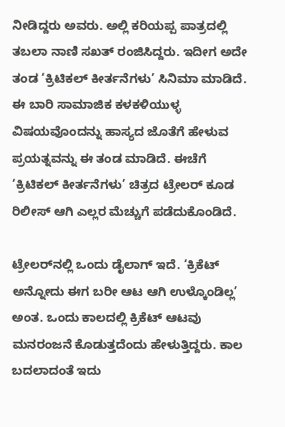ನೀಡಿದ್ದರು ಅವರು. ಅಲ್ಲಿ ಕರಿಯಪ್ಪ ಪಾತ್ರದಲ್ಲಿ ತಬಲಾ ನಾಣಿ ಸಖತ್ ರಂಜಿಸಿದ್ದರು. ಇದೀಗ ಅದೇ ತಂಡ ‘ಕ್ರಿಟಿಕಲ್ ಕೀರ್ತನೆಗಳು’ ಸಿನಿಮಾ ಮಾಡಿದೆ. ಈ ಬಾರಿ ಸಾಮಾಜಿಕ ಕಳಕಳಿಯುಳ್ಳ ವಿಷಯವೊಂದನ್ನು ಹಾಸ್ಯದ ಜೊತೆಗೆ ಹೇಳುವ ಪ್ರಯತ್ನವನ್ನು ಈ ತಂಡ ಮಾಡಿದೆ. ಈಚೆಗೆ ‘ಕ್ರಿಟಿಕಲ್ ಕೀರ್ತನೆಗಳು’ ಚಿತ್ರದ ಟ್ರೇಲರ್ ಕೂಡ ರಿಲೀಸ್ ಆಗಿ ಎಲ್ಲರ ಮೆಚ್ಚುಗೆ ಪಡೆದುಕೊಂಡಿದೆ.

ಟ್ರೇಲರ್‌ನಲ್ಲಿ ಒಂದು ಡೈಲಾಗ್ ಇದೆ. ‘ಕ್ರಿಕೆಟ್ ಅನ್ನೋದು ಈಗ ಬರೀ ಆಟ ಆಗಿ ಉಳ್ಕೊಂಡಿಲ್ಲ’ ಅಂತ. ಒಂದು ಕಾಲದಲ್ಲಿ ಕ್ರಿಕೆಟ್ ಆಟವು ಮನರಂಜನೆ ಕೊಡುತ್ತದೆಂದು ಹೇಳುತ್ತಿದ್ದರು. ಕಾಲ ಬದಲಾದಂತೆ ಇದು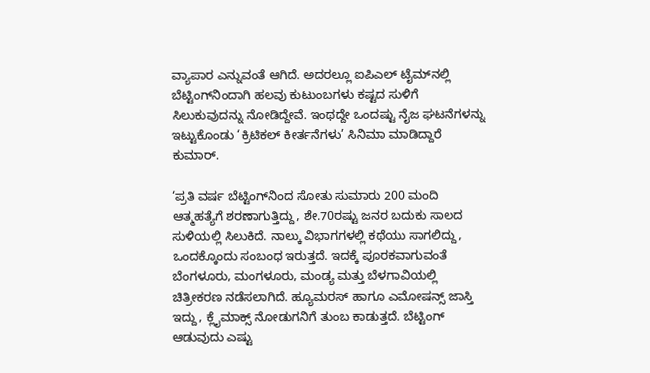ವ್ಯಾಪಾರ ಎನ್ನುವಂತೆ ಆಗಿದೆ. ಅದರಲ್ಲೂ ಐಪಿಎಲ್ ಟೈಮ್‌ನಲ್ಲಿ ಬೆಟ್ಟಿಂಗ್‌ನಿಂದಾಗಿ ಹಲವು ಕುಟುಂಬಗಳು ಕಷ್ಟದ ಸುಳಿಗೆ ಸಿಲುಕುವುದನ್ನು ನೋಡಿದ್ದೇವೆ. ಇಂಥದ್ದೇ ಒಂದಷ್ಟು ನೈಜ ಘಟನೆಗಳನ್ನು ಇಟ್ಟುಕೊಂಡು ‘ಕ್ರಿಟಿಕಲ್ ಕೀರ್ತನೆಗಳು’ ಸಿನಿಮಾ ಮಾಡಿದ್ದಾರೆ ಕುಮಾರ್.

‘ಪ್ರತಿ ವರ್ಷ ಬೆಟ್ಟಿಂಗ್‍ನಿಂದ ಸೋತು ಸುಮಾರು 200 ಮಂದಿ ಆತ್ಮಹತ್ಯೆಗೆ ಶರಣಾಗುತ್ತಿದ್ದು, ಶೇ.70ರಷ್ಟು ಜನರ ಬದುಕು ಸಾಲದ ಸುಳಿಯಲ್ಲಿ ಸಿಲುಕಿದೆ. ನಾಲ್ಕು ವಿಭಾಗಗಳಲ್ಲಿ ಕಥೆಯು ಸಾಗಲಿದ್ದು, ಒಂದಕ್ಕೊಂದು ಸಂಬಂಧ ಇರುತ್ತದೆ. ಇದಕ್ಕೆ ಪೂರಕವಾಗುವಂತೆ ಬೆಂಗಳೂರು, ಮಂಗಳೂರು, ಮಂಡ್ಯ ಮತ್ತು ಬೆಳಗಾವಿಯಲ್ಲಿ ಚಿತ್ರೀಕರಣ ನಡೆಸಲಾಗಿದೆ. ಹ್ಯೂಮರಸ್ ಹಾಗೂ ಎಮೋಷನ್ಸ್ ಜಾಸ್ತಿ ಇದ್ದು, ಕ್ಲೈಮಾಕ್ಸ್ ನೋಡುಗನಿಗೆ ತುಂಬ ಕಾಡುತ್ತದೆ. ಬೆಟ್ಟಿಂಗ್ ಆಡುವುದು ಎಷ್ಟು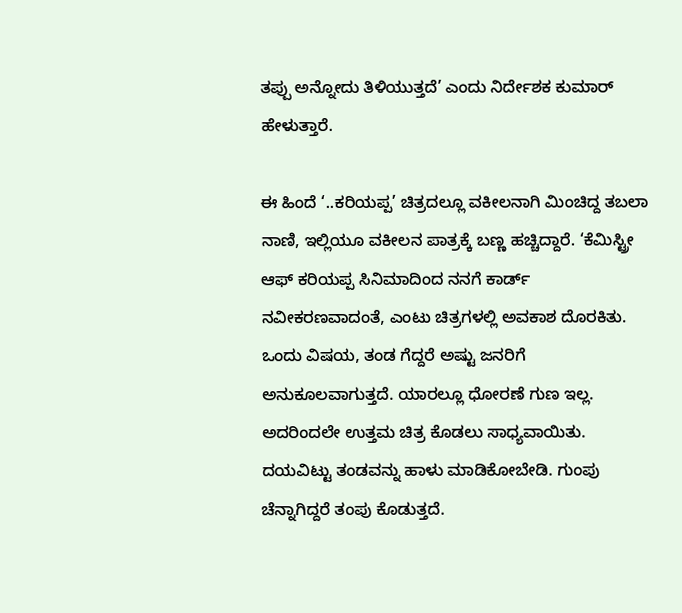ತಪ್ಪು ಅನ್ನೋದು ತಿಳಿಯುತ್ತದೆ’ ಎಂದು ನಿರ್ದೇಶಕ ಕುಮಾರ್ ಹೇಳುತ್ತಾರೆ.

ಈ ಹಿಂದೆ ‘..ಕರಿಯಪ್ಪ’ ಚಿತ್ರದಲ್ಲೂ ವಕೀಲನಾಗಿ ಮಿಂಚಿದ್ದ ತಬಲಾ ನಾಣಿ, ಇಲ್ಲಿಯೂ ವಕೀಲನ ಪಾತ್ರಕ್ಕೆ ಬಣ್ಣ ಹಚ್ಚಿದ್ದಾರೆ. ‘ಕೆಮಿಸ್ಟ್ರೀ ಆಫ್ ಕರಿಯಪ್ಪ ಸಿನಿಮಾದಿಂದ ನನಗೆ ಕಾರ್ಡ್ ನವೀಕರಣವಾದಂತೆ, ಎಂಟು ಚಿತ್ರಗಳಲ್ಲಿ ಅವಕಾಶ ದೊರಕಿತು. ಒಂದು ವಿಷಯ, ತಂಡ ಗೆದ್ದರೆ ಅಷ್ಟು ಜನರಿಗೆ ಅನುಕೂಲವಾಗುತ್ತದೆ. ಯಾರಲ್ಲೂ ಧೋರಣೆ ಗುಣ ಇಲ್ಲ. ಅದರಿಂದಲೇ ಉತ್ತಮ ಚಿತ್ರ ಕೊಡಲು ಸಾಧ್ಯವಾಯಿತು. ದಯವಿಟ್ಟು ತಂಡವನ್ನು ಹಾಳು ಮಾಡಿಕೋಬೇಡಿ. ಗುಂಪು ಚೆನ್ನಾಗಿದ್ದರೆ ತಂಪು ಕೊಡುತ್ತದೆ.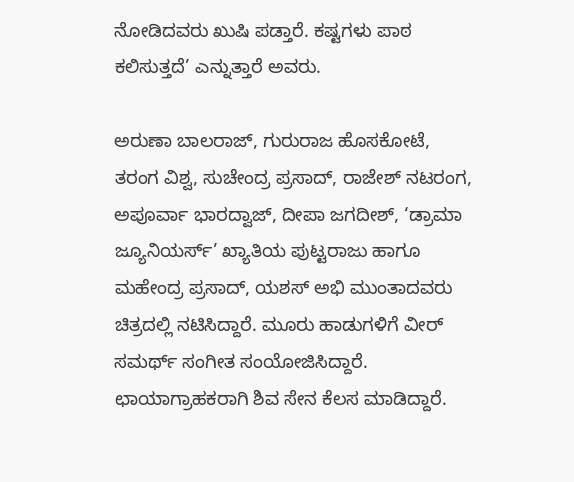ನೋಡಿದವರು ಖುಷಿ ಪಡ್ತಾರೆ. ಕಷ್ಟಗಳು ಪಾಠ ಕಲಿಸುತ್ತದೆ’ ಎನ್ನುತ್ತಾರೆ ಅವರು.

ಅರುಣಾ ಬಾಲರಾಜ್, ಗುರುರಾಜ ಹೊಸಕೋಟೆ, ತರಂಗ ವಿಶ್ವ, ಸುಚೇಂದ್ರ ಪ್ರಸಾದ್, ರಾಜೇಶ್ ನಟರಂಗ, ಅಪೂರ್ವಾ ಭಾರದ್ವಾಜ್, ದೀಪಾ ಜಗದೀಶ್, ‘ಡ್ರಾಮಾ ಜ್ಯೂನಿಯರ್ಸ್’ ಖ್ಯಾತಿಯ ಪುಟ್ಟರಾಜು ಹಾಗೂ ಮಹೇಂದ್ರ ಪ್ರಸಾದ್, ಯಶಸ್ ಅಭಿ ಮುಂತಾದವರು ಚಿತ್ರದಲ್ಲಿ ನಟಿಸಿದ್ದಾರೆ. ಮೂರು ಹಾಡುಗಳಿಗೆ ವೀರ್‌ ಸಮರ್ಥ್ ಸಂಗೀತ ಸಂಯೋಜಿಸಿದ್ದಾರೆ. ಛಾಯಾಗ್ರಾಹಕರಾಗಿ ಶಿವ ಸೇನ ಕೆಲಸ ಮಾಡಿದ್ದಾರೆ.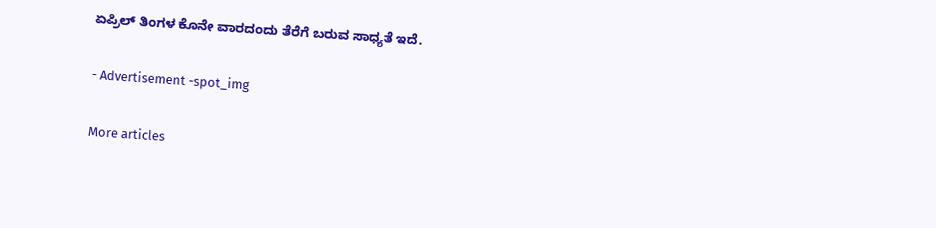ಏಪ್ರಿಲ್ ತಿಂಗಳ ಕೊನೇ ವಾರದಂದು ತೆರೆಗೆ ಬರುವ ಸಾಧ್ಯತೆ ಇದೆ.

- Advertisement -spot_img

More articles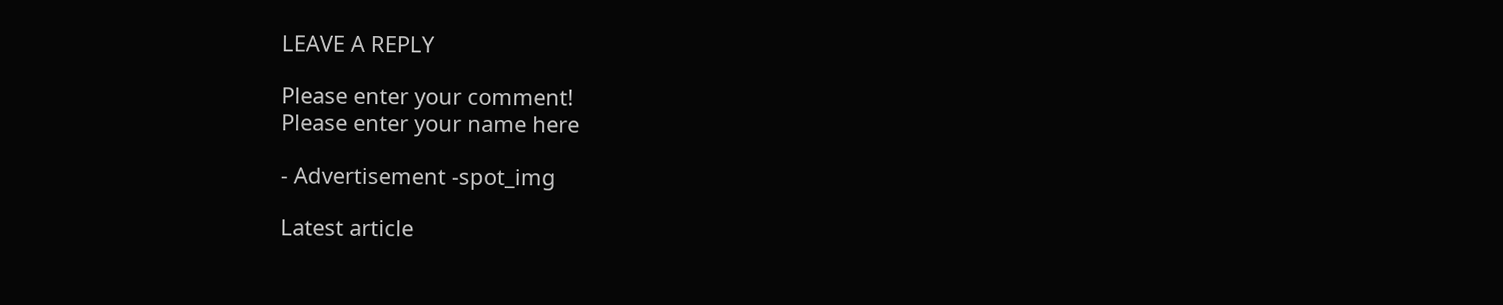LEAVE A REPLY

Please enter your comment!
Please enter your name here

- Advertisement -spot_img

Latest article